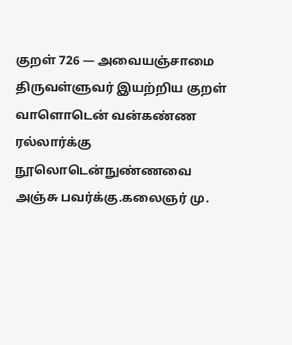குறள் 726 — அவையஞ்சாமை
திருவள்ளுவர் இயற்றிய குறள்
வாளொடென் வன்கண்ண ரல்லார்க்கு நூலொடென்நுண்ணவை அஞ்சு பவர்க்கு.கலைஞர் மு.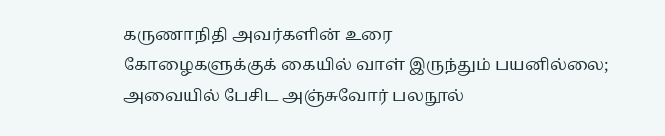கருணாநிதி அவர்களின் உரை
கோழைகளுக்குக் கையில் வாள் இருந்தும் பயனில்லை; அவையில் பேசிட அஞ்சுவோர் பலநூல்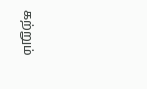கற்றும்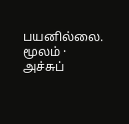பயனில்லை.
மூலம் · அச்சுப்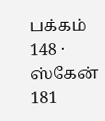பக்கம் 148 · ஸ்கேன் 181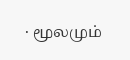· மூலமும்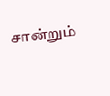சான்றும்